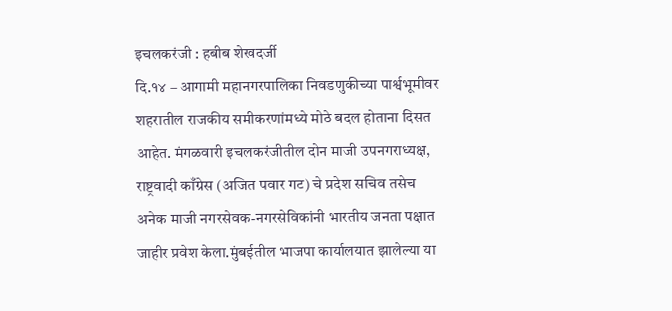इचलकरंजी : हबीब शेखदर्जी
दि.१४ – आगामी महानगरपालिका निवडणुकीच्या पार्श्वभूमीवर शहरातील राजकीय समीकरणांमध्ये मोठे बदल होताना दिसत आहेत. मंगळवारी इचलकरंजीतील दोन माजी उपनगराध्यक्ष, राष्ट्रवादी काँग्रेस (अजित पवार गट) चे प्रदेश सचिव तसेच अनेक माजी नगरसेवक-नगरसेविकांनी भारतीय जनता पक्षात जाहीर प्रवेश केला.मुंबईतील भाजपा कार्यालयात झालेल्या या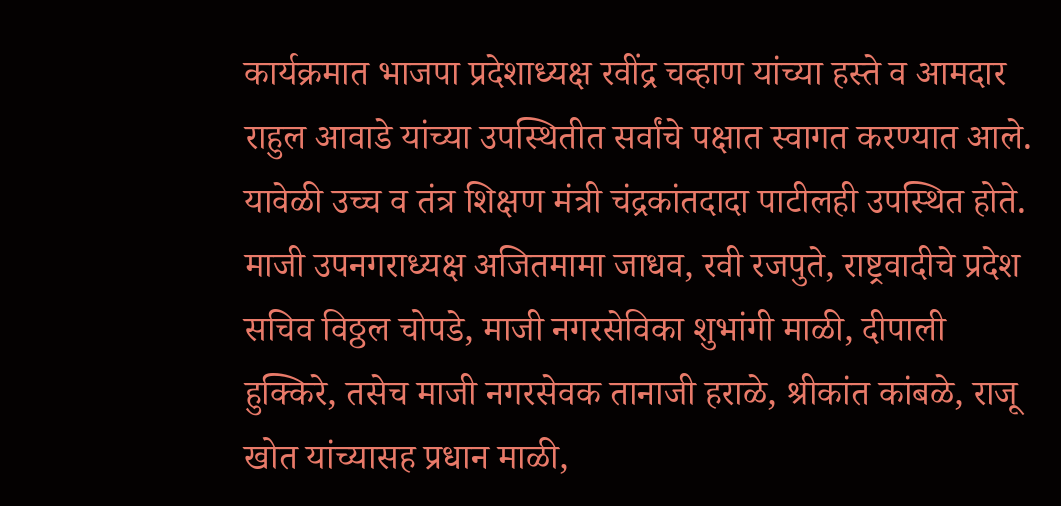कार्यक्रमात भाजपा प्रदेशाध्यक्ष रवींद्र चव्हाण यांच्या हस्ते व आमदार राहुल आवाडे यांच्या उपस्थितीत सर्वांचे पक्षात स्वागत करण्यात आले. यावेळी उच्च व तंत्र शिक्षण मंत्री चंद्रकांतदादा पाटीलही उपस्थित होते.
माजी उपनगराध्यक्ष अजितमामा जाधव, रवी रजपुते, राष्ट्रवादीचे प्रदेश सचिव विठ्ठल चोपडे, माजी नगरसेविका शुभांगी माळी, दीपाली हुक्किरे, तसेच माजी नगरसेवक तानाजी हराळे, श्रीकांत कांबळे, राजू खोत यांच्यासह प्रधान माळी,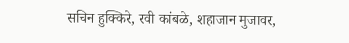सचिन हुक्किरे, रवी कांबळे, शहाजान मुजावर,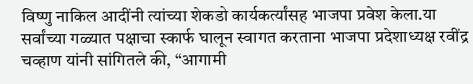विष्णु नाकिल आदींनी त्यांच्या शेकडो कार्यकर्त्यांसह भाजपा प्रवेश केला.या सर्वांच्या गळ्यात पक्षाचा स्कार्फ घालून स्वागत करताना भाजपा प्रदेशाध्यक्ष रवींद्र चव्हाण यांनी सांगितले की, “आगामी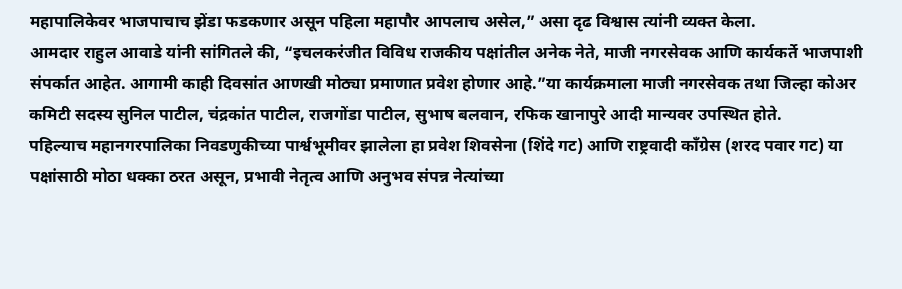महापालिकेवर भाजपाचाच झेंडा फडकणार असून पहिला महापौर आपलाच असेल,” असा दृढ विश्वास त्यांनी व्यक्त केला.
आमदार राहुल आवाडे यांनी सांगितले की, “इचलकरंजीत विविध राजकीय पक्षांतील अनेक नेते, माजी नगरसेवक आणि कार्यकर्ते भाजपाशी संपर्कात आहेत. आगामी काही दिवसांत आणखी मोठ्या प्रमाणात प्रवेश होणार आहे.”या कार्यक्रमाला माजी नगरसेवक तथा जिल्हा कोअर कमिटी सदस्य सुनिल पाटील, चंद्रकांत पाटील, राजगोंडा पाटील, सुभाष बलवान, रफिक खानापुरे आदी मान्यवर उपस्थित होते.
पहिल्याच महानगरपालिका निवडणुकीच्या पार्श्वभूमीवर झालेला हा प्रवेश शिवसेना (शिंदे गट) आणि राष्ट्रवादी काँग्रेस (शरद पवार गट) या पक्षांसाठी मोठा धक्का ठरत असून, प्रभावी नेतृत्व आणि अनुभव संपन्न नेत्यांच्या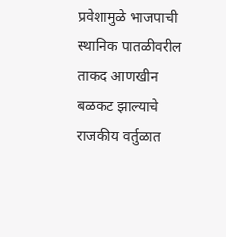प्रवेशामुळे भाजपाची स्थानिक पातळीवरील ताकद आणखीन बळकट झाल्याचे राजकीय वर्तुळात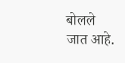बोलले जात आहे.